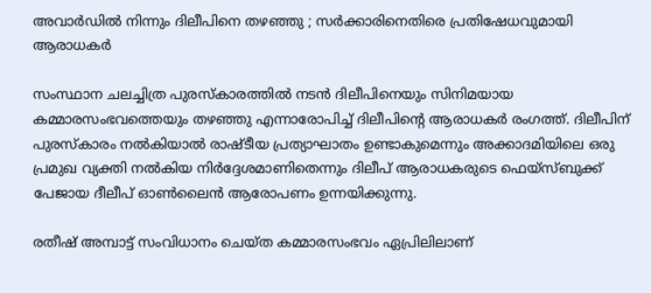അവാര്‍ഡില്‍ നിന്നും ദിലീപിനെ തഴഞ്ഞു ; സര്‍ക്കാരിനെതിരെ പ്രതിഷേധവുമായി ആരാധകര്‍

സംസ്ഥാന ചലച്ചിത്ര പുരസ്‌കാരത്തില്‍ നടന്‍ ദിലീപിനെയും സിനിമയായ കമ്മാരസംഭവത്തെയും തഴഞ്ഞു എന്നാരോപിച്ച് ദിലീപിന്റെ ആരാധകര്‍ രംഗത്ത്. ദിലീപിന് പുരസ്‌കാരം നല്‍കിയാല്‍ രാഷ്ടീയ പ്രത്യാഘാതം ഉണ്ടാകുമെന്നും അക്കാദമിയിലെ ഒരു പ്രമുഖ വ്യക്തി നല്‍കിയ നിര്‍ദ്ദേശമാണിതെന്നും ദിലീപ് ആരാധകരുടെ ഫെയ്സ്ബുക്ക് പേജായ ദീലീപ് ഓണ്‍ലൈന്‍ ആരോപണം ഉന്നയിക്കുന്നു.

രതീഷ് അമ്പാട്ട് സംവിധാനം ചെയ്ത കമ്മാരസംഭവം ഏപ്രിലിലാണ്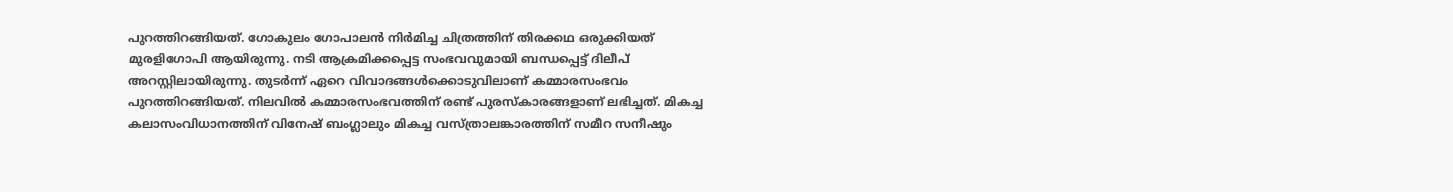പുറത്തിറങ്ങിയത്. ഗോകുലം ഗോപാലന്‍ നിര്‍മിച്ച ചിത്രത്തിന് തിരക്കഥ ഒരുക്കിയത് മുരളിഗോപി ആയിരുന്നു. നടി ആക്രമിക്കപ്പെട്ട സംഭവവുമായി ബന്ധപ്പെട്ട് ദിലീപ് അറസ്റ്റിലായിരുന്നു. തുടര്‍ന്ന് ഏറെ വിവാദങ്ങള്‍ക്കൊടുവിലാണ് കമ്മാരസംഭവം പുറത്തിറങ്ങിയത്. നിലവില്‍ കമ്മാരസംഭവത്തിന് രണ്ട് പുരസ്‌കാരങ്ങളാണ് ലഭിച്ചത്. മികച്ച കലാസംവിധാനത്തിന് വിനേഷ് ബംഗ്ലാലും മികച്ച വസ്ത്രാലങ്കാരത്തിന് സമീറ സനീഷും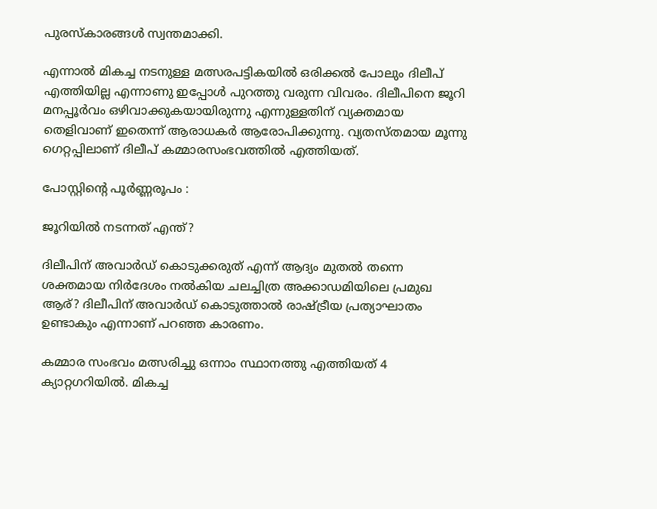പുരസ്‌കാരങ്ങള്‍ സ്വന്തമാക്കി.

എന്നാല്‍ മികച്ച നടനുള്ള മത്സരപട്ടികയില്‍ ഒരിക്കല്‍ പോലും ദിലീപ് എത്തിയില്ല എന്നാണു ഇപ്പോള്‍ പുറത്തു വരുന്ന വിവരം. ദിലീപിനെ ജൂറി മനപ്പൂര്‍വം ഒഴിവാക്കുകയായിരുന്നു എന്നുള്ളതിന് വ്യക്തമായ തെളിവാണ് ഇതെന്ന് ആരാധകര്‍ ആരോപിക്കുന്നു. വ്യതസ്തമായ മൂന്നു ഗെറ്റപ്പിലാണ് ദിലീപ് കമ്മാരസംഭവത്തില്‍ എത്തിയത്.

പോസ്റ്റിന്റെ പൂര്‍ണ്ണരൂപം :

ജൂറിയില്‍ നടന്നത് എന്ത്?

ദിലീപിന് അവാര്‍ഡ് കൊടുക്കരുത് എന്ന് ആദ്യം മുതല്‍ തന്നെ ശക്തമായ നിര്‍ദേശം നല്‍കിയ ചലച്ചിത്ര അക്കാഡമിയിലെ പ്രമുഖ ആര്? ദിലീപിന് അവാര്‍ഡ് കൊടുത്താല്‍ രാഷ്ട്രീയ പ്രത്യാഘാതം ഉണ്ടാകും എന്നാണ് പറഞ്ഞ കാരണം.

കമ്മാര സംഭവം മത്സരിച്ചു ഒന്നാം സ്ഥാനത്തു എത്തിയത് 4 ക്യാറ്റഗറിയില്‍. മികച്ച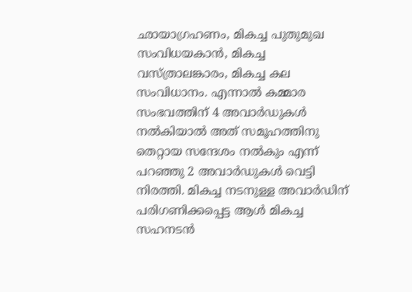ഛായാഗ്രഹണം, മികച്ച പുതുമുഖ സംവിധയകാന്‍, മികച്ച വസ്ത്രാലങ്കാരം, മികച്ച കല സംവിധാനം. എന്നാല്‍ കമ്മാര സംഭവത്തിന് 4 അവാര്‍ഡുകള്‍ നല്‍കിയാല്‍ അത് സമൂഹത്തിനു തെറ്റായ സന്ദേശം നല്‍കും എന്ന് പറഞ്ഞു 2 അവാര്‍ഡുകള്‍ വെട്ടി നിരത്തി. മികച്ച നടനുള്ള അവാര്‍ഡിന് പരിഗണിക്കപ്പെട്ട ആള്‍ മികച്ച സഹനടന്‍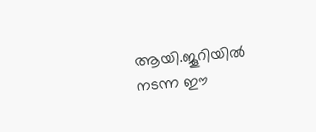ആയി.ജൂറിയില്‍ നടന്ന ഈ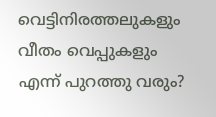വെട്ടിനിരത്തലുകളും വീതം വെപ്പുകളും എന്ന് പുറത്തു വരും?